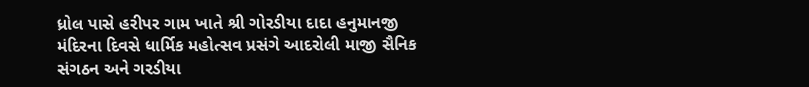ધ્રોલ પાસે હરીપર ગામ ખાતે શ્રી ગોરડીયા દાદા હનુમાનજી મંદિરના દિવસે ધાર્મિક મહોત્સવ પ્રસંગે આદરોલી માજી સૈનિક સંગઠન અને ગરડીયા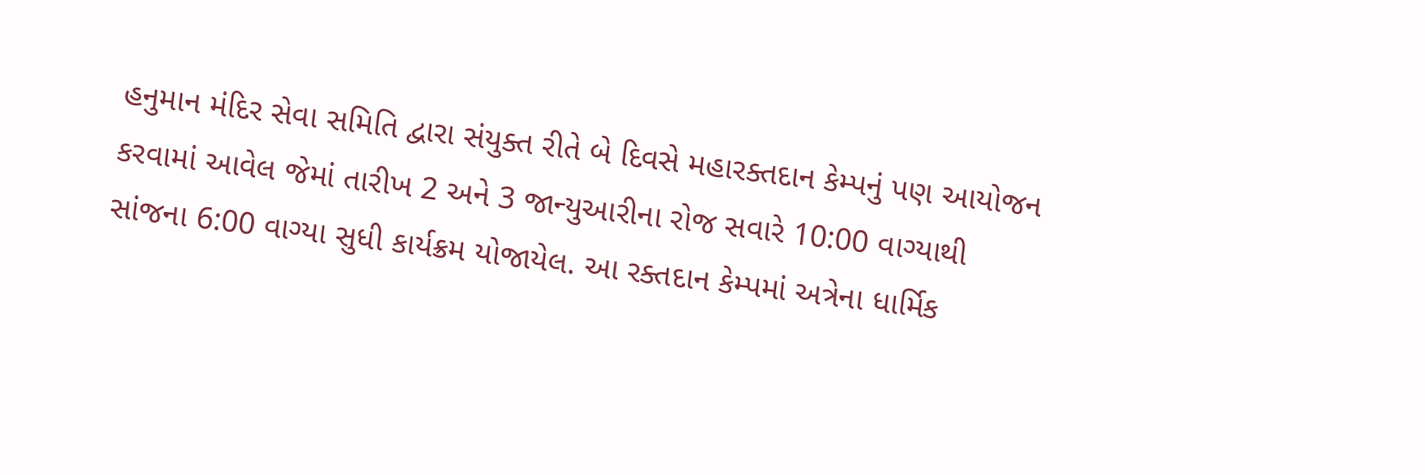હનુમાન મંદિર સેવા સમિતિ દ્વારા સંયુક્ત રીતે બે દિવસે મહારક્તદાન કેમ્પનું પણ આયોજન કરવામાં આવેલ જેમાં તારીખ 2 અને 3 જાન્યુઆરીના રોજ સવારે 10:00 વાગ્યાથી સાંજના 6:00 વાગ્યા સુધી કાર્યક્રમ યોજાયેલ. આ રક્તદાન કેમ્પમાં અત્રેના ધાર્મિક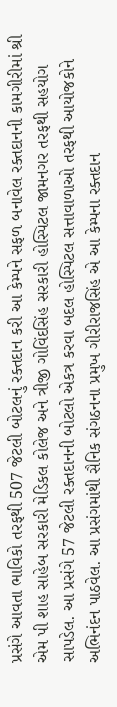પ્રસંગે આવતા ભાવિકો તરફથી 507 જેટલી બોટલનું રક્તદાન કરી આ કેમ્પને સફળ બનાવેલ રક્તદાનની કામગીરીમાં શ્રી એમ પી શાહ સાહેબ સરકારી મેડિકલ કોલેજ અને ત્રીજી ગોવિંદસિંહ સરકારી હોસ્પિટલ જામનગર તરફથી સહયોગ સાપડેલ. આ પ્રસંગે 57 જેટલી રક્તદાનની બોટલો એકત્ર કરવા બદલ હોસ્પિટલ સત્તાવાળાઓ તરફથી આયોજકોને અભિનંદન પાઠવેલ. આ પ્રસંગમાંથી સૈનિક સંગઠનના પ્રમુખ ગીરીરાજસિંહ એ આ કેમ્પના રક્તદાન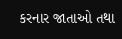કરનાર જાતાઓ તથા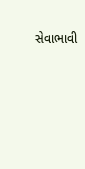સેવાભાવી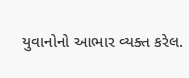યુવાનોનો આભાર વ્યક્ત કરેલ.